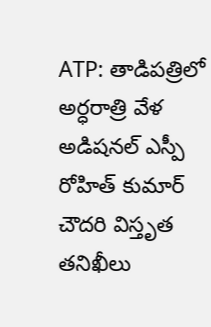ATP: తాడిపత్రిలో అర్ధరాత్రి వేళ అడిషనల్ ఎస్పీ రోహిత్ కుమార్ చౌదరి విస్తృత తనిఖీలు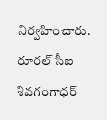నిర్వహించారు. రూరల్ సీఐ శివగంగాధర్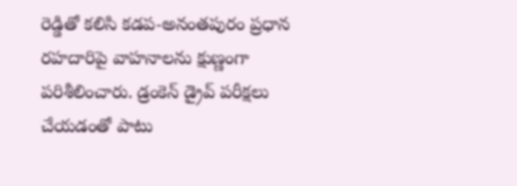రెడ్డితో కలిసి కడప-అనంతపురం ప్రధాన రహదారిపై వాహనాలను క్షుణ్ణంగా పరిశీలించారు. డ్రంకెన్ డ్రైవ్ పరీక్షలు చేయడంతో పాటు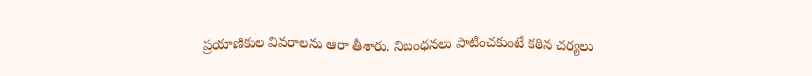ప్రయాణికుల వివరాలను ఆరా తీశారు. నిబంధనలు పాటించకుంటే కఠిన చర్యలు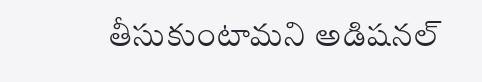తీసుకుంటామని అడిషనల్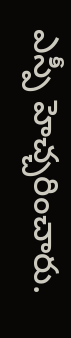ఎస్పీ హెచ్చరించారు.